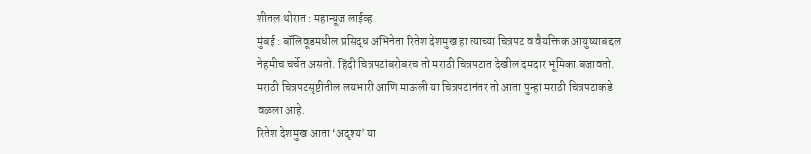शीतल थोरात : महान्यूज लाईव्ह
मुंबई : बॉलिवूडमधील प्रसिद्ध अभिनेता रितेश देशमुख हा त्याच्या चित्रपट व वैयक्तिक आयुष्याबद्दल नेहमीच चर्चेत असतो. हिंदी चित्रपटांबरोबरच तो मराठी चित्रपटात देखील दमदार भूमिका बजावतो. मराठी चित्रपटसृष्टीतील लयभारी आणि माऊली या चित्रपटानंतर तो आता पुन्हा मराठी चित्रपटाकडे वळला आहे.
रितेश देशमुख आता ‘अदृश्य’ या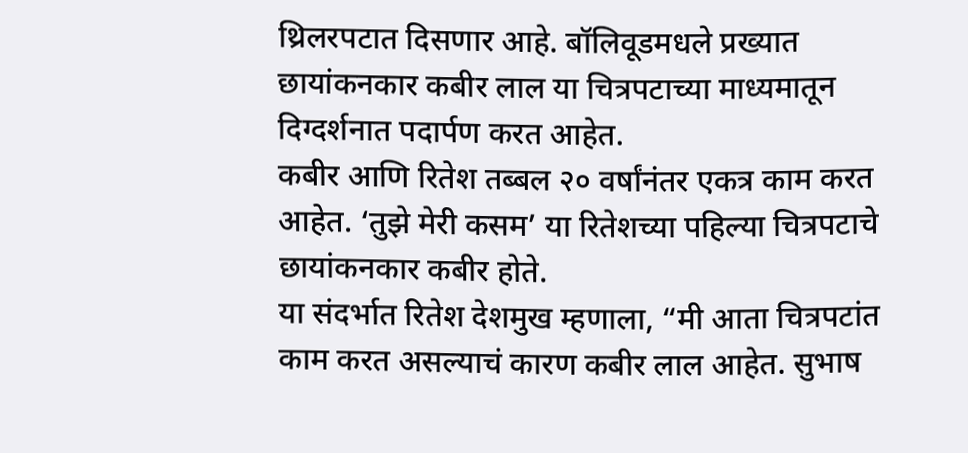थ्रिलरपटात दिसणार आहे. बॉलिवूडमधले प्रख्यात छायांकनकार कबीर लाल या चित्रपटाच्या माध्यमातून दिग्दर्शनात पदार्पण करत आहेत.
कबीर आणि रितेश तब्बल २० वर्षांनंतर एकत्र काम करत आहेत. ‘तुझे मेरी कसम’ या रितेशच्या पहिल्या चित्रपटाचे छायांकनकार कबीर होते.
या संदर्भात रितेश देशमुख म्हणाला, “मी आता चित्रपटांत काम करत असल्याचं कारण कबीर लाल आहेत. सुभाष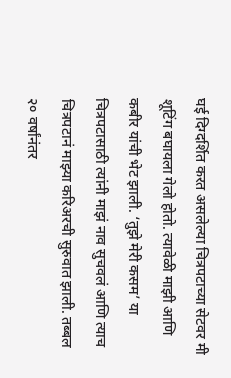घई दिग्दर्शित करत असलेल्या चित्रपटाच्या सेटवर मी शूटिंग बघायला गेलो होतो. त्यावेळी माझी आणि कबीर यांची भेट झाली. ‘तुझे मेरी कसम’ या चित्रपटासाठी त्यांनी माझं नाव सुचवलं आणि त्याच चित्रपटानं माझ्या करिअरची सुरुवात झाली. तब्बल २० वर्षांनंतर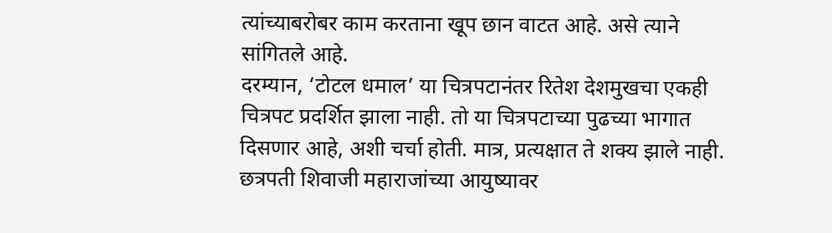त्यांच्याबरोबर काम करताना खूप छान वाटत आहे. असे त्याने सांगितले आहे.
दरम्यान, ‘टोटल धमाल’ या चित्रपटानंतर रितेश देशमुखचा एकही चित्रपट प्रदर्शित झाला नाही. तो या चित्रपटाच्या पुढच्या भागात दिसणार आहे, अशी चर्चा होती. मात्र, प्रत्यक्षात ते शक्य झाले नाही. छत्रपती शिवाजी महाराजांच्या आयुष्यावर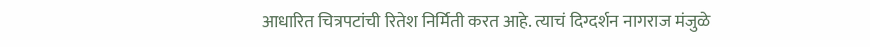आधारित चित्रपटांची रितेश निर्मिती करत आहे. त्याचं दिग्दर्शन नागराज मंजुळे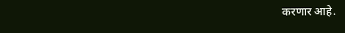करणार आहे.